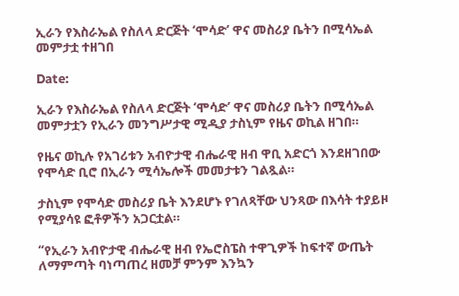ኢራን የእስራኤል የስለላ ድርጅት ‘ሞሳድ’ ዋና መስሪያ ቤትን በሚሳኤል መምታቷ ተዘገበ

Date:

ኢራን የእስራኤል የስለላ ድርጅት ‘ሞሳድ’ ዋና መስሪያ ቤትን በሚሳኤል መምታቷን የኢራን መንግሥታዊ ሚዲያ ታስኒም የዜና ወኪል ዘገበ።

የዜና ወኪሉ የአገሪቱን አብዮታዊ ብሔራዊ ዘብ ዋቢ አድርጎ እንደዘገበው የሞሳድ ቢሮ በኢራን ሚሳኤሎች መመታቱን ገልጿል።

ታስኒም የሞሳድ መስሪያ ቤት እንደሆኑ የገለጻቸው ህንጻው በእሳት ተያይዞ የሚያሳዩ ፎቶዎችን አጋርቷል።

“የኢራን አብዮታዊ ብሔራዊ ዘብ የኤሮስፔስ ተዋጊዎች ከፍተኛ ውጤት ለማምጣት ባነጣጠረ ዘመቻ ምንም እንኳን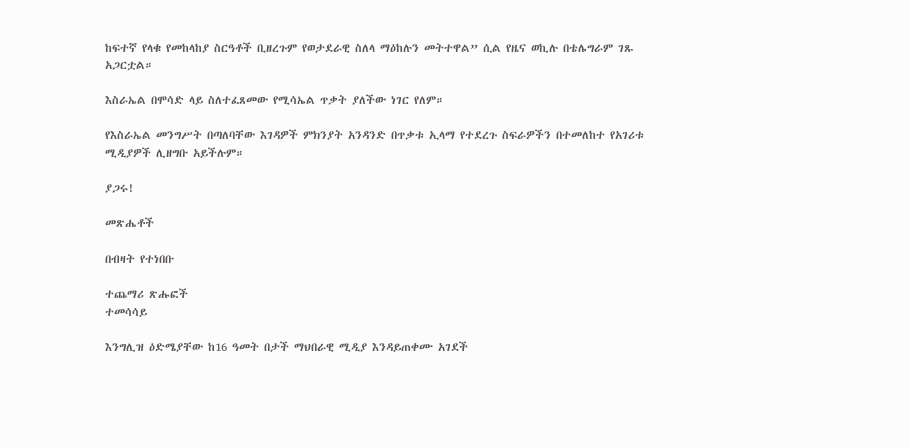ከፍተኛ የላቁ የመከላከያ ስርዓቶች ቢዘረጉም የወታደራዊ ስለላ ማዕከሉን መትተዋል” ሲል የዜና ወኪሉ በቴሌግራም ገጹ አጋርቷል።

እስራኤል በሞሳድ ላይ ስለተፈጸመው የሚሳኤል ጥቃት ያለችው ነገር የለም።

የእስራኤል መንግሥት በጣለባቸው እገዳዎች ምክንያት አንዳንድ በጥቃቱ ኢላማ የተደረጉ ስፍራዎችን በተመለከተ የአገሪቱ ሚዲያዎች ሊዘግቡ አይችሉም።

ያጋሩ!

መጽሔቶች

በብዛት የተነበቡ

ተጨማሪ ጽሑፎች
ተመሳሳይ

እንግሊዝ ዕድሜያቸው ከ16 ዓመት በታች ማህበራዊ ሚዲያ እንዳይጠቀሙ አገደች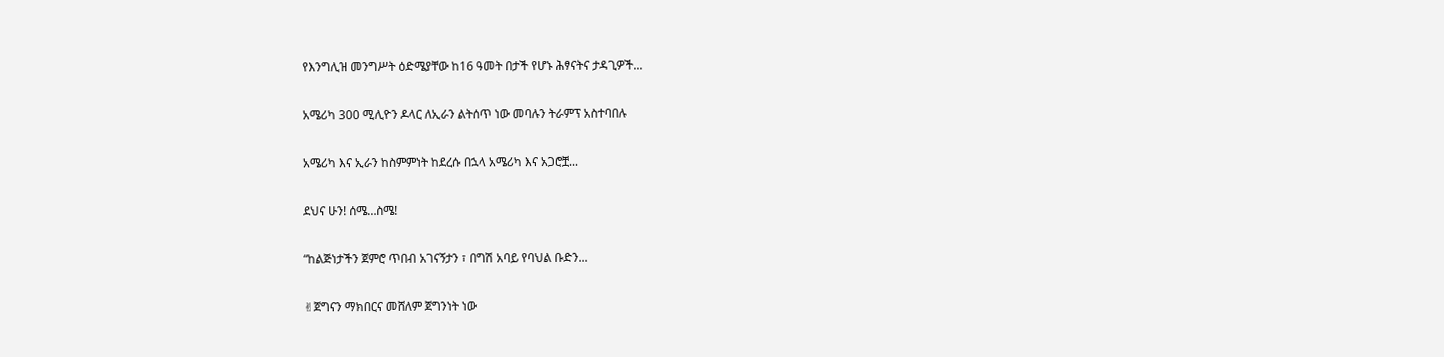የእንግሊዝ መንግሥት ዕድሜያቸው ከ16 ዓመት በታች የሆኑ ሕፃናትና ታዳጊዎች...

አሜሪካ 300 ሚሊዮን ዶላር ለኢራን ልትሰጥ ነው መባሉን ትራምፕ አስተባበሉ

አሜሪካ እና ኢራን ከስምምነት ከደረሱ በኋላ አሜሪካ እና አጋሮቿ...

ደህና ሁን! ሰሜ…ስሜ!

“ከልጅነታችን ጀምሮ ጥበብ አገናኝታን ፣ በግሽ አባይ የባህል ቡድን...

✌ጀግናን ማክበርና መሸለም ጀግንነት ነው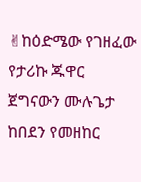✌ከዕድሜው የገዘፈው የታሪኩ ጁዋር ጀግናውን ሙሉጌታ ከበደን የመዘከር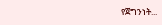የጀግንነት...